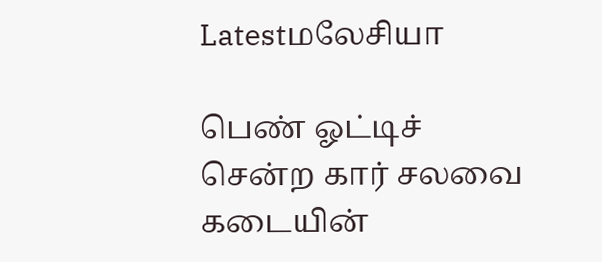Latestமலேசியா

பெண் ஓட்டிச் சென்ற கார் சலவை கடையின்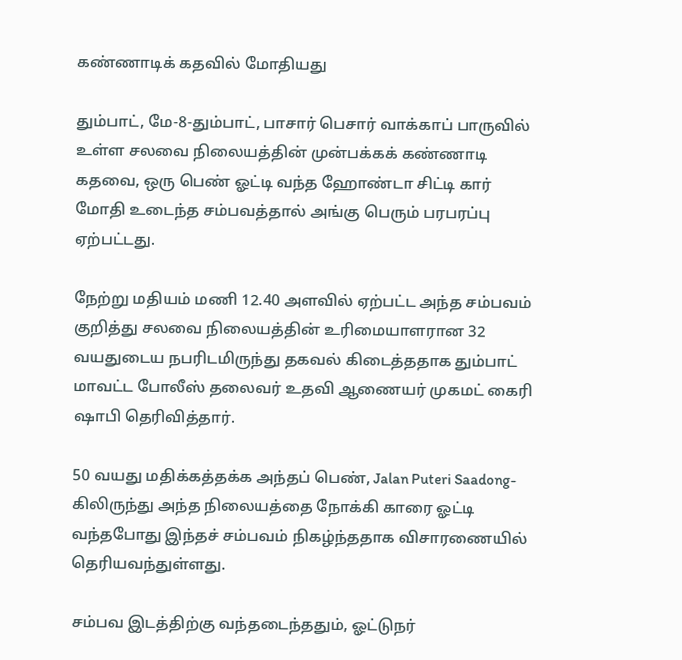கண்ணாடிக் கதவில் மோதியது

தும்பாட், மே-8-தும்பாட், பாசார் பெசார் வாக்காப் பாருவில் உள்ள சலவை நிலையத்தின் முன்பக்கக் கண்ணாடி கதவை, ஒரு பெண் ஓட்டி வந்த ஹோண்டா சிட்டி கார் மோதி உடைந்த சம்பவத்தால் அங்கு பெரும் பரபரப்பு ஏற்பட்டது.

நேற்று மதியம் மணி 12.40 அளவில் ஏற்பட்ட அந்த சம்பவம் குறித்து சலவை நிலையத்தின் உரிமையாளரான 32 வயதுடைய நபரிடமிருந்து தகவல் கிடைத்ததாக தும்பாட் மாவட்ட போலீஸ் தலைவர் உதவி ஆணையர் முகமட் கைரி ஷாபி தெரிவித்தார்.

50 வயது மதிக்கத்தக்க அந்தப் பெண், Jalan Puteri Saadong-கிலிருந்து அந்த நிலையத்தை நோக்கி காரை ஓட்டி வந்தபோது இந்தச் சம்பவம் நிகழ்ந்ததாக விசாரணையில் தெரியவந்துள்ளது.

சம்பவ இடத்திற்கு வந்தடைந்ததும், ஓட்டுநர்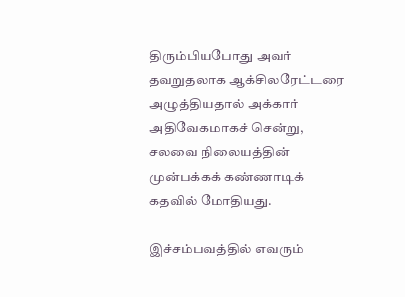திரும்பியபோது அவர் தவறுதலாக ஆக்சிலரேட்டரை அழுத்தியதால் அக்கார் அதிவேகமாகச் சென்று, சலவை நிலையத்தின் முன்பக்கக் கண்ணாடிக் கதவில் மோதியது.

இச்சம்பவத்தில் எவரும்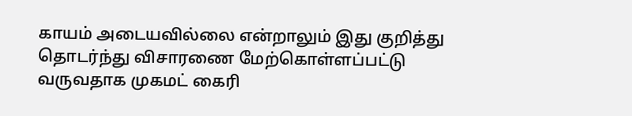காயம் அடையவில்லை என்றாலும் இது குறித்து தொடர்ந்து விசாரணை மேற்கொள்ளப்பட்டு வருவதாக முகமட் கைரி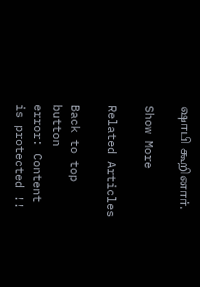ஷாபி கூறினார்.

Show More

Related Articles

Back to top button
error: Content is protected !!